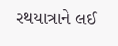રથયાત્રાને લઈ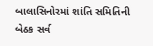બાલાસિનોરમાં શાંતિ સમિતિની બેઠક સર્વ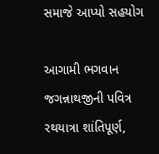સમાજે આપ્યો સહયોગ

આગામી ભગવાન જગન્નાથજીની પવિત્ર રથયાત્રા શાંતિપૂર્ણ,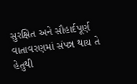સુરક્ષિત અને સૌહાર્દપૂર્ણ વાતાવરણમાં સંપન્ન થાય તે હેતુથી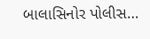બાલાસિનોર પોલીસ…